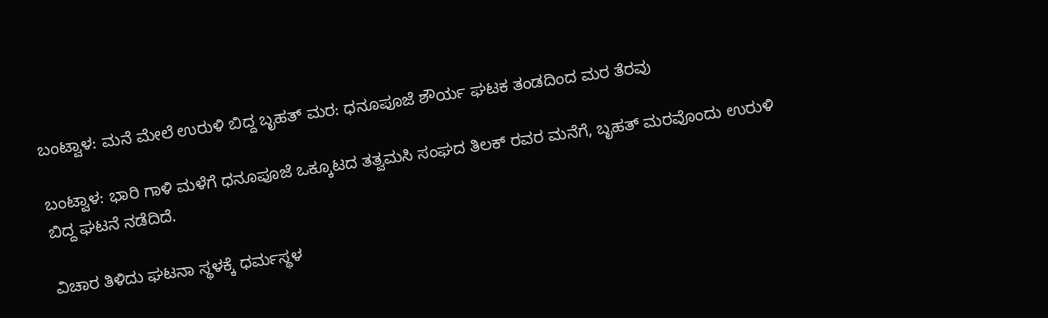ಬಂಟ್ವಾಳ: ಮನೆ ಮೇಲೆ ಉರುಳಿ ಬಿದ್ದ ಬೃಹತ್ ಮರ: ಧನೂಪೂಜೆ ಶೌರ್ಯ ಘಟಕ ತಂಡದಿಂದ ಮರ ತೆರವು

ಬಂಟ್ವಾಳ: ಭಾರಿ ಗಾಳಿ ಮಳೆಗೆ ಧನೂಪೂಜೆ ‌ಒಕ್ಕೂಟದ‌ ತತ್ವಮಸಿ ಸಂಘದ ತಿಲಕ್ ರವರ ಮನೆಗೆ‌, ಬೃಹತ್ ಮರವೊಂದು ಉರುಳಿ ಬಿದ್ದ ಘಟನೆ ನಡೆದಿದೆ.

ವಿಚಾರ ತಿಳಿದು ಘಟನಾ ಸ್ಥಳಕ್ಕೆ ಧರ್ಮಸ್ಥಳ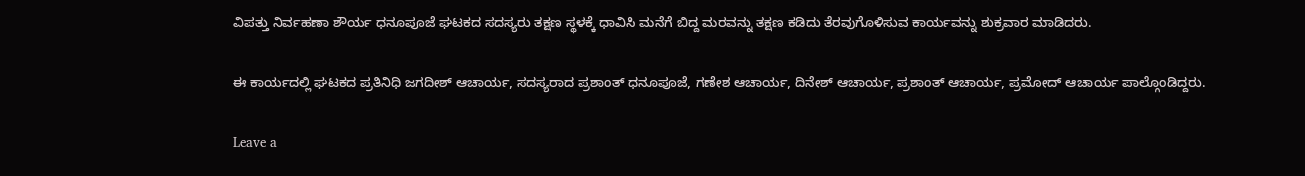ವಿಪತ್ತು ನಿರ್ವಹಣಾ ಶೌರ್ಯ ಧನೂಪೂಜೆ ಘಟಕದ ಸದಸ್ಯರು ತಕ್ಷಣ ಸ್ಥಳಕ್ಕೆ ಧಾವಿಸಿ ‌ಮನೆಗೆ ಬಿದ್ದ ಮರವನ್ನು ತಕ್ಷಣ ಕಡಿದು ತೆರವುಗೊಳಿಸುವ ಕಾರ್ಯವನ್ನು ಶುಕ್ರವಾರ ಮಾಡಿದರು.

ಈ ಕಾರ್ಯದಲ್ಲಿ ಘಟಕದ ಪ್ರತಿನಿಧಿ ಜಗದೀಶ್ ಆಚಾರ್ಯ, ಸದಸ್ಯರಾದ ಪ್ರಶಾಂತ್ ಧನೂಪೂಜೆ, ಗಣೇಶ ಆಚಾರ್ಯ, ದಿನೇಶ್ ಆಚಾರ್ಯ, ಪ್ರಶಾಂತ್ ಆಚಾರ್ಯ, ಪ್ರಮೋದ್ ಆಚಾರ್ಯ ಪಾಲ್ಗೊಂಡಿದ್ದರು.

Leave a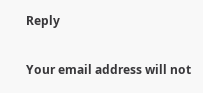Reply

Your email address will not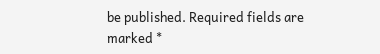be published. Required fields are marked *